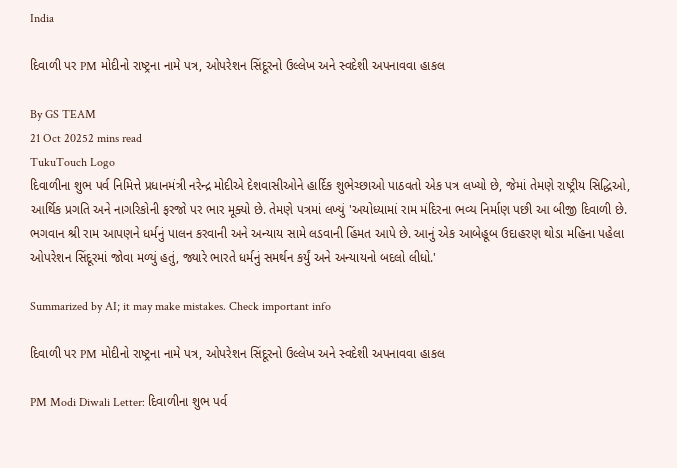India

દિવાળી પર PM મોદીનો રાષ્ટ્રના નામે પત્ર, ઓપરેશન સિંદૂરનો ઉલ્લેખ અને સ્વદેશી અપનાવવા હાકલ

By GS TEAM
21 Oct 20252 mins read
TukuTouch Logo
દિવાળીના શુભ પર્વ નિમિત્તે પ્રધાનમંત્રી નરેન્દ્ર મોદીએ દેશવાસીઓને હાર્દિક શુભેચ્છાઓ પાઠવતો એક પત્ર લખ્યો છે, જેમાં તેમણે રાષ્ટ્રીય સિદ્ધિઓ, આર્થિક પ્રગતિ અને નાગરિકોની ફરજો પર ભાર મૂક્યો છે. તેમણે પત્રમાં લખ્યું 'અયોધ્યામાં રામ મંદિરના ભવ્ય નિર્માણ પછી આ બીજી દિવાળી છે. ભગવાન શ્રી રામ આપણને ધર્મનું પાલન કરવાની અને અન્યાય સામે લડવાની હિંમત આપે છે. આનું એક આબેહૂબ ઉદાહરણ થોડા મહિના પહેલા ઓપરેશન સિંદૂરમાં જોવા મળ્યું હતું, જ્યારે ભારતે ધર્મનું સમર્થન કર્યું અને અન્યાયનો બદલો લીધો.'

Summarized by AI; it may make mistakes. Check important info

દિવાળી પર PM મોદીનો રાષ્ટ્રના નામે પત્ર, ઓપરેશન સિંદૂરનો ઉલ્લેખ અને સ્વદેશી અપનાવવા હાકલ

PM Modi Diwali Letter: દિવાળીના શુભ પર્વ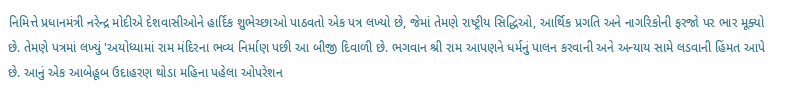નિમિત્તે પ્રધાનમંત્રી નરેન્દ્ર મોદીએ દેશવાસીઓને હાર્દિક શુભેચ્છાઓ પાઠવતો એક પત્ર લખ્યો છે, જેમાં તેમણે રાષ્ટ્રીય સિદ્ધિઓ, આર્થિક પ્રગતિ અને નાગરિકોની ફરજો પર ભાર મૂક્યો છે. તેમણે પત્રમાં લખ્યું 'અયોધ્યામાં રામ મંદિરના ભવ્ય નિર્માણ પછી આ બીજી દિવાળી છે. ભગવાન શ્રી રામ આપણને ધર્મનું પાલન કરવાની અને અન્યાય સામે લડવાની હિંમત આપે છે. આનું એક આબેહૂબ ઉદાહરણ થોડા મહિના પહેલા ઓપરેશન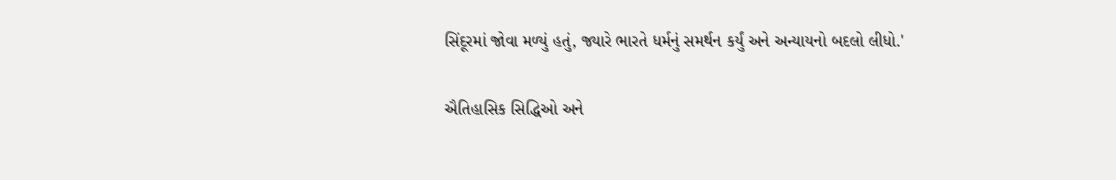સિંદૂરમાં જોવા મળ્યું હતું, જ્યારે ભારતે ધર્મનું સમર્થન કર્યું અને અન્યાયનો બદલો લીધો.'

ઐતિહાસિક સિદ્ધિઓ અને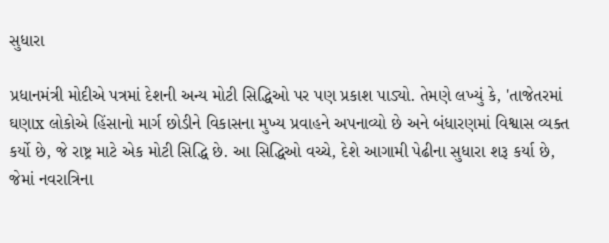સુધારા

પ્રધાનમંત્રી મોદીએ પત્રમાં દેશની અન્ય મોટી સિદ્ધિઓ પર પણ પ્રકાશ પાડ્યો. તેમણે લખ્યું કે, 'તાજેતરમાં ઘણાx લોકોએ હિંસાનો માર્ગ છોડીને વિકાસના મુખ્ય પ્રવાહને અપનાવ્યો છે અને બંધારણમાં વિશ્વાસ વ્યક્ત કર્યો છે, જે રાષ્ટ્ર માટે એક મોટી સિદ્ધિ છે. આ સિદ્ધિઓ વચ્ચે, દેશે આગામી પેઢીના સુધારા શરૂ કર્યા છે, જેમાં નવરાત્રિના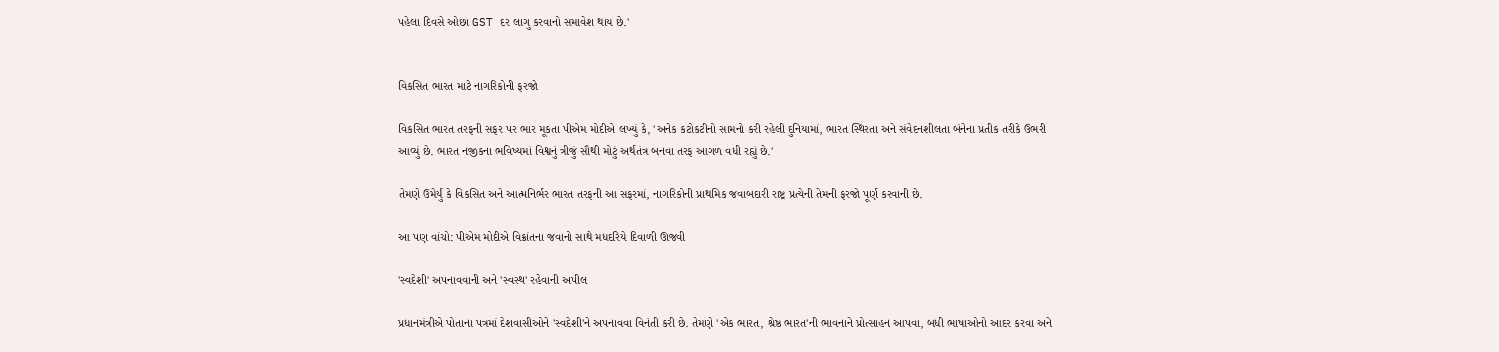પહેલા દિવસે ઓછા GST દર લાગુ કરવાનો સમાવેશ થાય છે.'


વિકસિત ભારત માટે નાગરિકોની ફરજો

વિકસિત ભારત તરફની સફર પર ભાર મૂકતા પીએમ મોદીએ લખ્યું કે, 'અનેક કટોકટીનો સામનો કરી રહેલી દુનિયામાં, ભારત સ્થિરતા અને સંવેદનશીલતા બંનેના પ્રતીક તરીકે ઉભરી આવ્યું છે. ભારત નજીકના ભવિષ્યમાં વિશ્વનું ત્રીજું સૌથી મોટું અર્થતંત્ર બનવા તરફ આગળ વધી રહ્યું છે.'

તેમણે ઉમેર્યું કે વિકસિત અને આત્મનિર્ભર ભારત તરફની આ સફરમાં, નાગરિકોની પ્રાથમિક જવાબદારી રાષ્ટ્ર પ્રત્યેની તેમની ફરજો પૂર્ણ કરવાની છે.

આ પણ વાંચો: પીએમ મોદીએ વિક્રાંતના જવાનો સાથે મધદરિયે દિવાળી ઊજવી

'સ્વદેશી' અપનાવવાની અને 'સ્વસ્થ' રહેવાની અપીલ

પ્રધાનમંત્રીએ પોતાના પત્રમાં દેશવાસીઓને 'સ્વદેશી'ને અપનાવવા વિનંતી કરી છે. તેમણે 'એક ભારત, શ્રેષ્ઠ ભારત'ની ભાવનાને પ્રોત્સાહન આપવા, બધી ભાષાઓનો આદર કરવા અને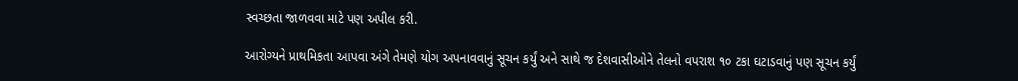સ્વચ્છતા જાળવવા માટે પણ અપીલ કરી.

આરોગ્યને પ્રાથમિકતા આપવા અંગે તેમણે યોગ અપનાવવાનું સૂચન કર્યું અને સાથે જ દેશવાસીઓને તેલનો વપરાશ ૧૦ ટકા ઘટાડવાનું પણ સૂચન કર્યું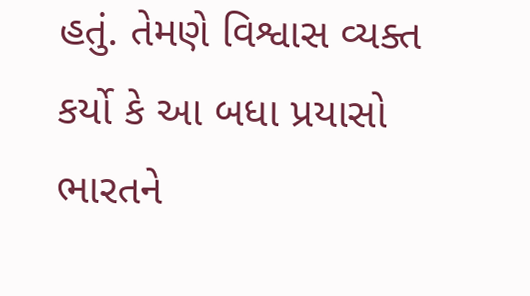હતું. તેમણે વિશ્વાસ વ્યક્ત કર્યો કે આ બધા પ્રયાસો ભારતને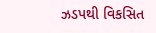ઝડપથી વિકસિત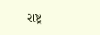રાષ્ટ્ર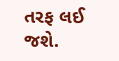તરફ લઈ જશે.